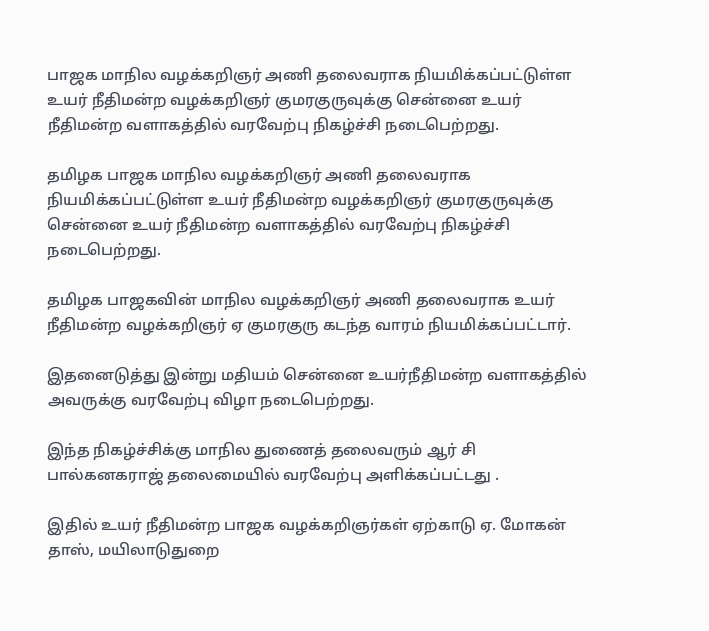பாஜக மாநில வழக்கறிஞர் அணி தலைவராக நியமிக்கப்பட்டுள்ள உயர் நீதிமன்ற வழக்கறிஞர் குமரகுருவுக்கு சென்னை உயர் நீதிமன்ற வளாகத்தில் வரவேற்பு நிகழ்ச்சி நடைபெற்றது.

தமிழக பாஜக மாநில வழக்கறிஞர் அணி தலைவராக நியமிக்கப்பட்டுள்ள உயர் நீதிமன்ற வழக்கறிஞர் குமரகுருவுக்கு சென்னை உயர் நீதிமன்ற வளாகத்தில் வரவேற்பு நிகழ்ச்சி நடைபெற்றது.

தமிழக பாஜகவின் மாநில வழக்கறிஞர் அணி தலைவராக உயர் நீதிமன்ற வழக்கறிஞர் ஏ குமரகுரு கடந்த வாரம் நியமிக்கப்பட்டார்.

இதனைடுத்து இன்று மதியம் சென்னை உயர்நீதிமன்ற வளாகத்தில் அவருக்கு வரவேற்பு விழா நடைபெற்றது.

இந்த நிகழ்ச்சிக்கு மாநில துணைத் தலைவரும் ஆர் சி பால்கனகராஜ் தலைமையில் வரவேற்பு அளிக்கப்பட்டது .

இதில் உயர் நீதிமன்ற பாஜக வழக்கறிஞர்கள் ஏற்காடு ஏ. மோகன் தாஸ், மயிலாடுதுறை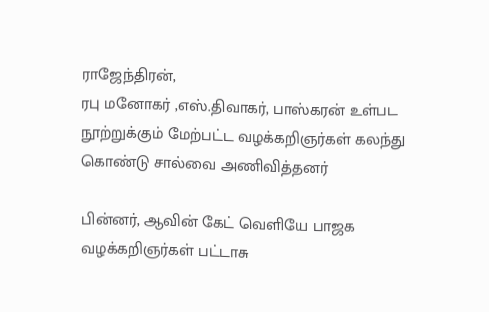ராஜேந்திரன்,
ரபு மனோகர் ,எஸ்.திவாகர், பாஸ்கரன் உள்பட நூற்றுக்கும் மேற்பட்ட வழக்கறிஞர்கள் கலந்து கொண்டு சால்வை அணிவித்தனர்

பின்னர், ஆவின் கேட் வெளியே பாஜக வழக்கறிஞர்கள் பட்டாசு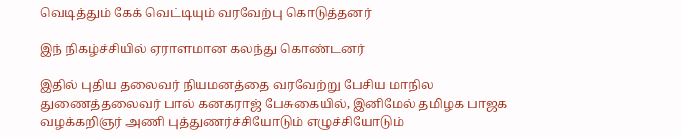வெடித்தும் கேக் வெட்டியும் வரவேற்பு கொடுத்தனர்

இந் நிகழ்ச்சியில் ஏராளமான கலந்து கொண்டனர்

இதில் புதிய தலைவர் நியமனத்தை வரவேற்று பேசிய மாநில துணைத்தலைவர் பால் கனகராஜ் பேசுகையில், இனிமேல் தமிழக பாஜக வழக்கறிஞர் அணி புத்துணர்ச்சியோடும் எழுச்சியோடும்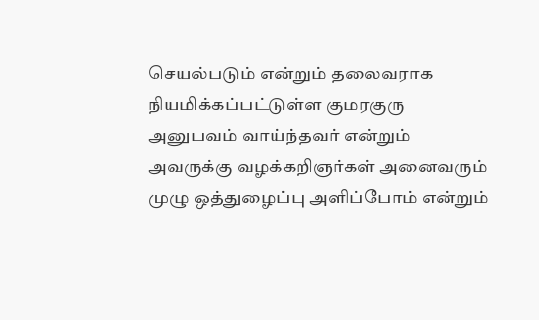செயல்படும் என்றும் தலைவராக நியமிக்கப்பட்டுள்ள குமரகுரு அனுபவம் வாய்ந்தவர் என்றும் அவருக்கு வழக்கறிஞர்கள் அனைவரும் முழு ஒத்துழைப்பு அளிப்போம் என்றும்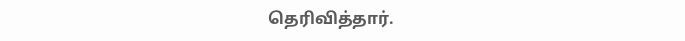தெரிவித்தார்.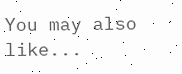You may also like...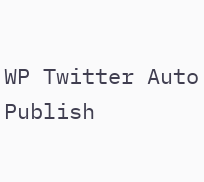WP Twitter Auto Publish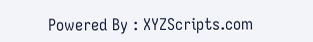Powered By : XYZScripts.com